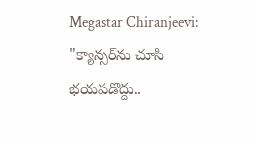Megastar Chiranjeevi: "క్యాన్సర్‌ను చూసి భయపడొద్దు..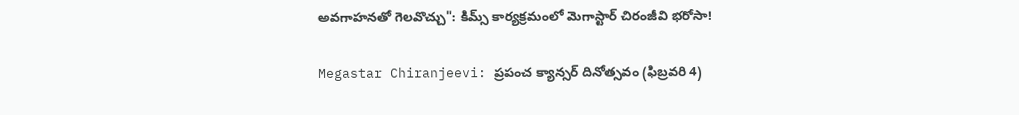అవగాహనతో గెలవొచ్చు": కిమ్స్ కార్యక్రమంలో మెగాస్టార్ చిరంజీవి భరోసా!

Megastar Chiranjeevi: ప్రపంచ క్యాన్సర్ దినోత్సవం (ఫిబ్రవరి 4)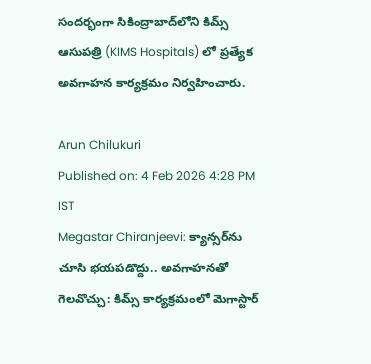సందర్భంగా సికింద్రాబాద్‌లోని కిమ్స్ ఆసుపత్రి (KIMS Hospitals) లో ప్రత్యేక అవగాహన కార్యక్రమం నిర్వహించారు.

Arun Chilukuri
Published on: 4 Feb 2026 4:28 PM IST
Megastar Chiranjeevi: క్యాన్సర్‌ను చూసి భయపడొద్దు.. అవగాహనతో గెలవొచ్చు: కిమ్స్ కార్యక్రమంలో మెగాస్టార్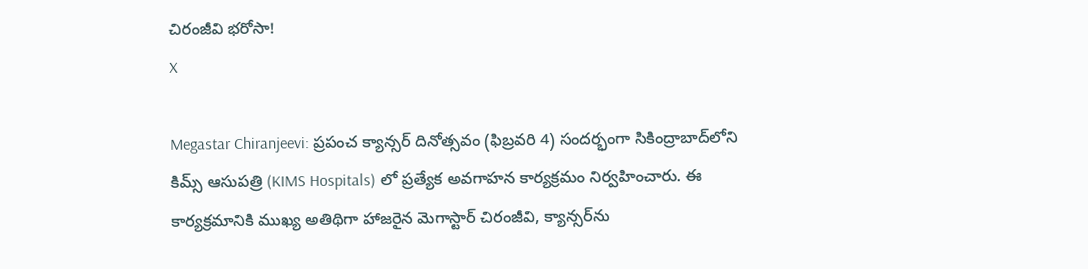చిరంజీవి భరోసా!
X

Megastar Chiranjeevi: ప్రపంచ క్యాన్సర్ దినోత్సవం (ఫిబ్రవరి 4) సందర్భంగా సికింద్రాబాద్‌లోని కిమ్స్ ఆసుపత్రి (KIMS Hospitals) లో ప్రత్యేక అవగాహన కార్యక్రమం నిర్వహించారు. ఈ కార్యక్రమానికి ముఖ్య అతిథిగా హాజరైన మెగాస్టార్ చిరంజీవి, క్యాన్సర్‌ను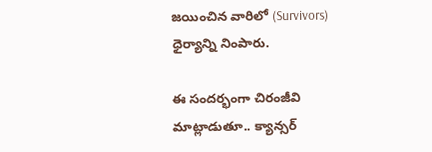జయించిన వారిలో (Survivors) ధైర్యాన్ని నింపారు.

ఈ సందర్భంగా చిరంజీవి మాట్లాడుతూ.. క్యాన్సర్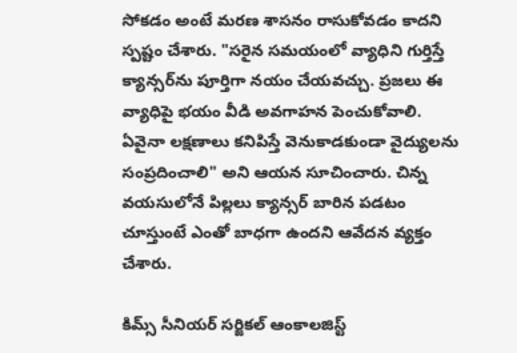సోకడం అంటే మరణ శాసనం రాసుకోవడం కాదని స్పష్టం చేశారు. "సరైన సమయంలో వ్యాధిని గుర్తిస్తే క్యాన్సర్‌ను పూర్తిగా నయం చేయవచ్చు. ప్రజలు ఈ వ్యాధిపై భయం వీడి అవగాహన పెంచుకోవాలి. ఏవైనా లక్షణాలు కనిపిస్తే వెనుకాడకుండా వైద్యులను సంప్రదించాలి" అని ఆయన సూచించారు. చిన్న వయసులోనే పిల్లలు క్యాన్సర్ బారిన పడటం చూస్తుంటే ఎంతో బాధగా ఉందని ఆవేదన వ్యక్తం చేశారు.

కిమ్స్ సీనియర్ సర్జికల్ ఆంకాలజిస్ట్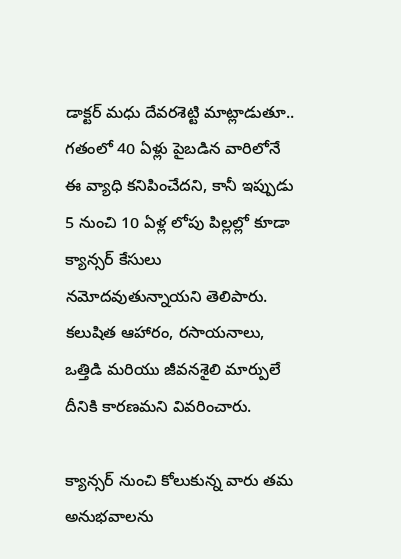డాక్టర్ మధు దేవరశెట్టి మాట్లాడుతూ.. గతంలో 40 ఏళ్లు పైబడిన వారిలోనే ఈ వ్యాధి కనిపించేదని, కానీ ఇప్పుడు 5 నుంచి 10 ఏళ్ల లోపు పిల్లల్లో కూడా క్యాన్సర్ కేసులు నమోదవుతున్నాయని తెలిపారు. కలుషిత ఆహారం, రసాయనాలు, ఒత్తిడి మరియు జీవనశైలి మార్పులే దీనికి కారణమని వివరించారు.

క్యాన్సర్ నుంచి కోలుకున్న వారు తమ అనుభవాలను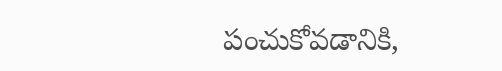పంచుకోవడానికి,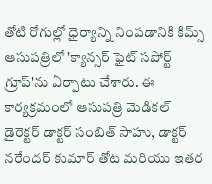తోటి రోగుల్లో ధైర్యాన్ని నింపడానికి కిమ్స్ ఆసుపత్రిలో 'క్యాన్సర్ ఫైట్ సపోర్ట్ గ్రూప్'ను ఏర్పాటు చేశారు. ఈ కార్యక్రమంలో ఆసుపత్రి మెడికల్ డైరెక్టర్ డాక్టర్ సంబిత్ సాహు, డాక్టర్ నరేందర్ కుమార్ తోట మరియు ఇతర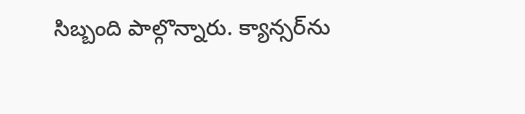సిబ్బంది పాల్గొన్నారు. క్యాన్సర్‌ను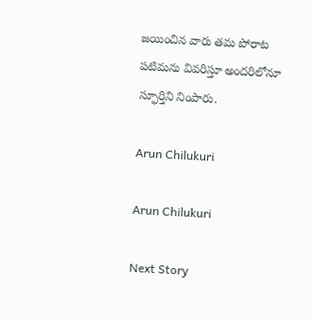జయించిన వారు తమ పోరాట పటిమను వివరిస్తూ అందరిలోనూ స్ఫూర్తిని నింపారు.

Arun Chilukuri

Arun Chilukuri

Next Story